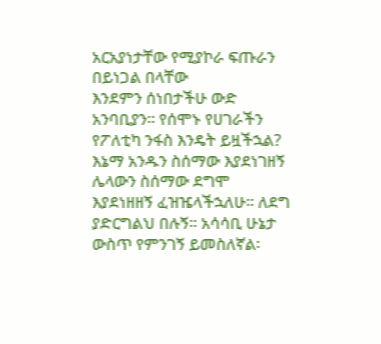አርአያነታቸው የሚያኮራ ፍጡራን በይነጋል በላቸው
እንደምን ሰነበታችሁ ውድ አንባቢያን፡፡ የሰሞኑ የሀገራችን የፖለቲካ ንፋስ እንዴት ይዟችኋል? እኔማ አንዱን ስሰማው እያደነገዘኝ ሌላውን ስሰማው ደግሞ እያደነዘዘኝ ፈዝዤላችኋለሁ፡፡ ለደግ ያድርግልህ በሉኝ፡፡ አሳሳቢ ሁኔታ ውስጥ የምንገኝ ይመስለኛል፡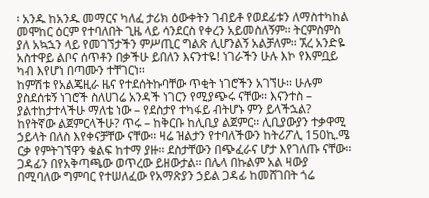፡ አንዱ ከአንዱ መማርና ካለፈ ታሪክ ዕውቀትን ገብይቶ የወደፊቱን ለማስተካከል መሞከር ዕርም የተባለበት ጊዜ ላይ ሳንደርስ የቀረን አይመስለኝም፡፡ ትርምስምስ ያለ አኳኋን ላይ የመገኘታችን ምሥጢር ግልጽ ሊሆንልኝ አልቻለም፡፡ ኧረ አንድዬ አስተዋይ ልቦና ሰጥቶን በቃችሁ ይበለን እናንተዬ! ነገራችን ሁሉ እኮ የእምቧይ ካብ እየሆነ በጣሙን ተቸገርነ፡፡
ከምሽቱ የአልጄዚራ ዜና የተደሰትኩባቸው ጥቂት ነገሮችን አገኘሁ፡፡ ሁሉም ያስደሰቱኝ ነገሮች ስለሀገሬ አንዳች ነገርን የሚያጭሩ ናቸው፡፡ እናንተስ – ያልተከታተላችሁ ማለቴ ነው – የደስታየ ተካፋይ ብትሆኑ ምን ይላችኋል?
ከየትኛው ልጀምርላችሁ? ጥሩ – ከቅርቡ ከሊቢያ ልጀምር፡፡ ሊቢያውያን ተቃዋሚ ኃይላት በለስ እየቀናቻቸው ናቸው፡፡ ዛሬ ዝልታን የተባለችውን ከትሪፖሊ 150ኪ.ሜ ርቃ የምትገኘዋን ቁልፍ ከተማ ያዙ፡፡ ደስታቸውን በጭፈራና ሆታ እየገለጡ ናቸው፡፡ ጋዳፊን በየአቅጣጫው ወጥረው ይዘውታል፡፡ በሌላ በኩልም አል ዛውያ በሚባለው ግምባር የተሠለፈው የአማጽያን ኃይል ጋዳፊ ከመሸገበት ጎሬ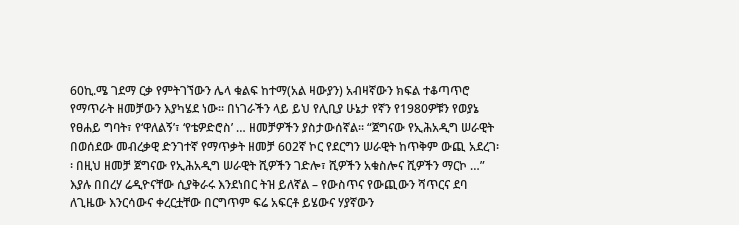60ኪ.ሜ ገደማ ርቃ የምትገኘውን ሌላ ቁልፍ ከተማ(አል ዛውያን) አብዛኛውን ክፍል ተቆጣጥሮ የማጥራት ዘመቻውን እያካሄደ ነው፡፡ በነገራችን ላይ ይህ የሊቢያ ሁኔታ የኛን የ1980ዎቹን የወያኔ የፀሐይ ግባት፣ የ‘ዋለልኝ’፣ ‘የቴዎድሮስ’ … ዘመቻዎችን ያስታውሰኛል፡፡ “ጀግናው የኢሕአዲግ ሠራዊት በወሰደው መብረቃዊ ድንገተኛ የማጥቃት ዘመቻ 602ኛ ኮር የደርግን ሠራዊት ከጥቅም ውጪ አደረገ፡፡ በዚህ ዘመቻ ጀግናው የኢሕአዲግ ሠራዊት ሺዎችን ገድሎ፣ ሺዎችን አቁስሎና ሺዎችን ማርኮ …” እያሉ በበረሃ ሬዲዮናቸው ሲያቅራሩ እንደነበር ትዝ ይለኛል – የውስጥና የውጪውን ሻጥርና ደባ ለጊዜው እንርሳውና ቀረርቷቸው በርግጥም ፍሬ አፍርቶ ይሄውና ሃያኛውን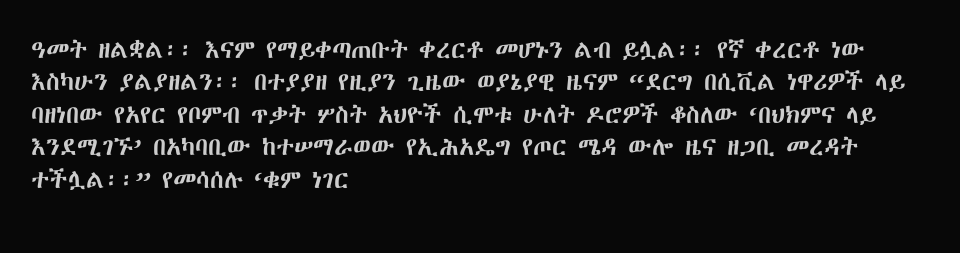ዓመት ዘልቋል፡፡ እናም የማይቀጣጠቡት ቀረርቶ መሆኑን ልብ ይሏል፡፡ የኛ ቀረርቶ ነው እስካሁን ያልያዘልን፡፡ በተያያዘ የዚያን ጊዜው ወያኔያዊ ዜናም “ደርግ በሲቪል ነዋሪዎች ላይ ባዘነበው የአየር የቦምብ ጥቃት ሦስት አህዮች ሲሞቱ ሁለት ዶሮዎች ቆስለው ‘በህክምና ላይ እንደሚገኙ’ በአካባቢው ከተሠማራወው የኢሕአዴግ የጦር ሜዳ ውሎ ዜና ዘጋቢ መረዳት ተችሏል፡፡” የመሳሰሉ ‘ቁም ነገር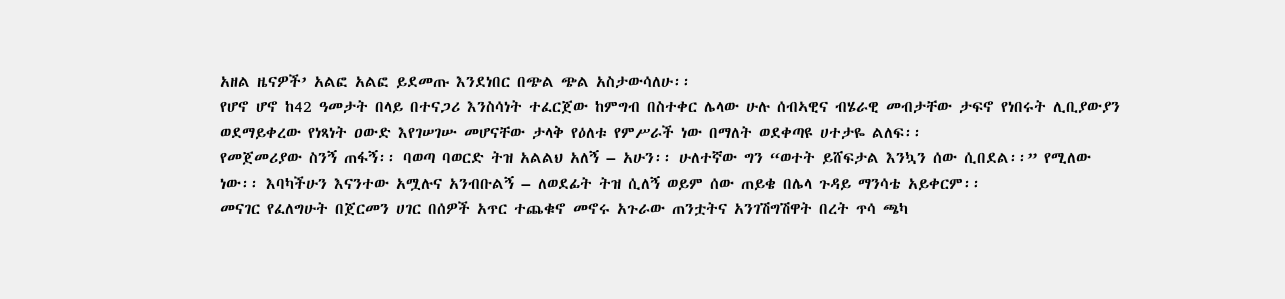አዘል ዜናዎች’ አልፎ አልፎ ይደመጡ እንደነበር በጭል ጭል አስታውሳለሁ፡፡
የሆኖ ሆኖ ከ42 ዓመታት በላይ በተናጋሪ እንስሳነት ተፈርጀው ከምግብ በስተቀር ሌላው ሁሉ ሰብኣዊና ብሄራዊ መብታቸው ታፍኖ የነበሩት ሊቢያውያን ወደማይቀረው የነጻነት ዐውድ እየገሠገሡ መሆናቸው ታላቅ የዕለቱ የምሥራች ነው በማለት ወደቀጣዩ ሀተታዬ ልለፍ፡፡
የመጀመሪያው ስንኝ ጠፋኝ፡፡ ባወጣ ባወርድ ትዝ አልልህ አለኝ – አሁን፡፡ ሁለተኛው ግን “ወተት ይሸፍታል እንኳን ሰው ሲበደል፡፡” የሚለው ነው፡፡ እባካችሁን እናንተው አሟሉና አንብቡልኝ – ለወደፊት ትዝ ሲለኝ ወይም ሰው ጠይቄ በሌላ ጉዳይ ማንሳቴ አይቀርም፡፡
መናገር የፈለግሁት በጀርመን ሀገር በሰዎች አጥር ተጨቁኖ መኖሩ አጉራው ጠንቷትና አንገሽግሽዋት በረት ጥሳ ጫካ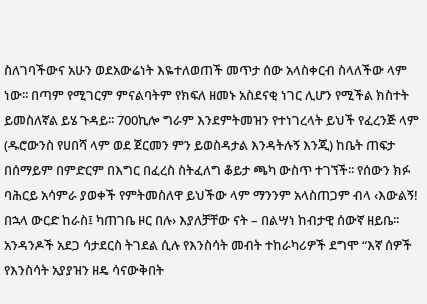ስለገባችውና አሁን ወደአውሬነት እዬተለወጠች መጥታ ሰው አላስቀርብ ስላለችው ላም ነው፡፡ በጣም የሚገርም ምናልባትም የክፍለ ዘመኑ አስደናቂ ነገር ሊሆን የሚችል ክስተት ይመስለኛል ይሄ ጉዳይ፡፡ 700ኪሎ ግራም እንደምትመዝን የተነገረላት ይህች የፈረንጅ ላም (ዱሮውንስ የሀበሻ ላም ወደ ጀርመን ምን ይወስዳታል እንዳትሉኝ እንጂ) ከቤት ጠፍታ በሰማይም በምድርም በእግር በፈረስ ስትፈለግ ቆይታ ጫካ ውስጥ ተገኘች፡፡ የሰውን ክፉ ባሕርይ አሳምራ ያወቀች የምትመስለዋ ይህችው ላም ማንንም አላስጠጋም ብላ ‹እውልኝ! በኋላ ውርድ ከራስ፤ ካጠገቤ ዞር በሉ› እያለቻቸው ናት – በልሣነ ከብታዊ ሰውኛ ዘይቤ፡፡ አንዳንዶች አደጋ ሳታደርስ ትገደል ሲሉ የእንስሳት መብት ተከራካሪዎች ደግሞ “እኛ ሰዎች የእንስሳት አያያዝን ዘዴ ሳናውቅበት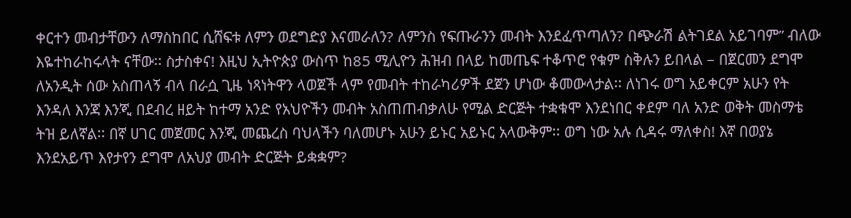ቀርተን መብታቸውን ለማስከበር ሲሸፍቱ ለምን ወደግድያ እናመራለን? ለምንስ የፍጡራንን መብት እንደፈጥጣለን? በጭራሽ ልትገደል አይገባም” ብለው እዬተከራከሩላት ናቸው፡፡ ስታስቀና! እዚህ ኢትዮጵያ ውስጥ ከ85 ሚሊዮን ሕዝብ በላይ ከመጤፍ ተቆጥሮ የቁም ስቅሉን ይበላል – በጀርመን ደግሞ ለአንዲት ሰው አስጠላኝ ብላ በራሷ ጊዜ ነጻነትዋን ላወጀች ላም የመብት ተከራካሪዎች ደጀን ሆነው ቆመውላታል፡፡ ለነገሩ ወግ አይቀርም አሁን የት እንዳለ እንጃ እንጂ በደብረ ዘይት ከተማ አንድ የአህዮችን መብት አስጠጠብቃለሁ የሚል ድርጅት ተቋቁሞ እንደነበር ቀደም ባለ አንድ ወቅት መስማቴ ትዝ ይለኛል፡፡ በኛ ሀገር መጀመር እንጂ መጨረስ ባህላችን ባለመሆኑ አሁን ይኑር አይኑር አላውቅም፡፡ ወግ ነው አሉ ሲዳሩ ማለቀስ! እኛ በወያኔ እንደአይጥ እየታየን ደግሞ ለአህያ መብት ድርጅት ይቋቋም?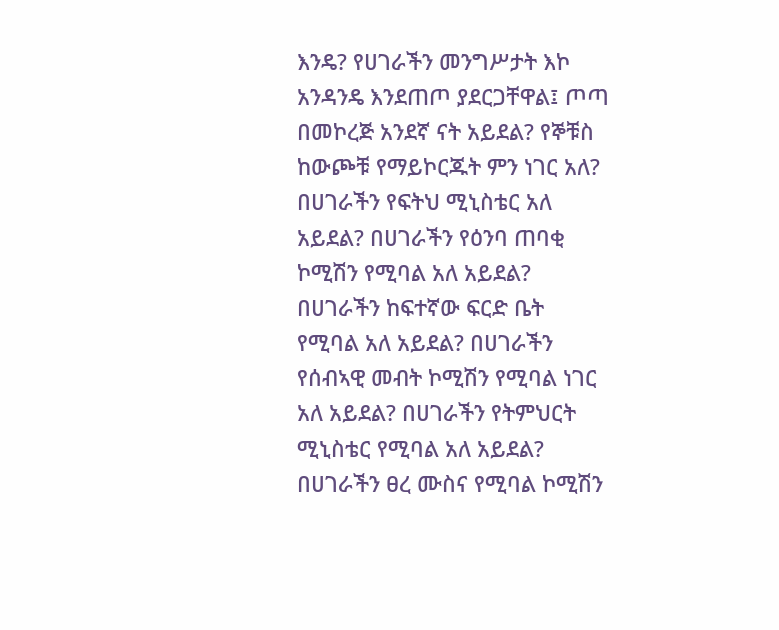እንዴ? የሀገራችን መንግሥታት እኮ አንዳንዴ እንደጠጦ ያደርጋቸዋል፤ ጦጣ በመኮረጅ አንደኛ ናት አይደል? የኞቹስ ከውጮቹ የማይኮርጁት ምን ነገር አለ? በሀገራችን የፍትህ ሚኒስቴር አለ አይደል? በሀገራችን የዕንባ ጠባቂ ኮሚሽን የሚባል አለ አይደል? በሀገራችን ከፍተኛው ፍርድ ቤት የሚባል አለ አይደል? በሀገራችን የሰብኣዊ መብት ኮሚሽን የሚባል ነገር አለ አይደል? በሀገራችን የትምህርት ሚኒስቴር የሚባል አለ አይደል? በሀገራችን ፀረ ሙስና የሚባል ኮሚሽን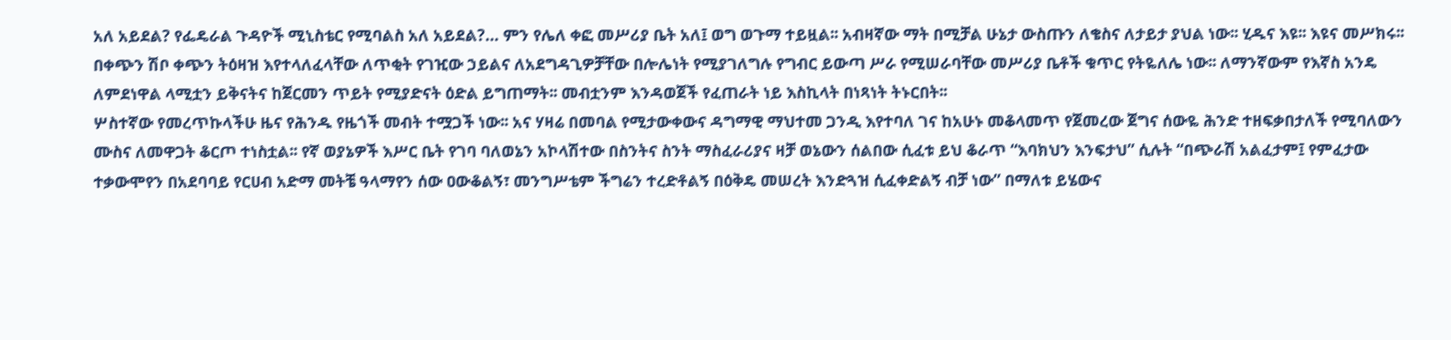አለ አይደል? የፌዴራል ጉዳዮች ሚኒስቴር የሚባልስ አለ አይደል?… ምን የሌለ ቀፎ መሥሪያ ቤት አለ፤ ወግ ወጉማ ተይዟል፡፡ አብዛኛው ማት በሚቻል ሁኔታ ውስጡን ለቄስና ለታይታ ያህል ነው፡፡ ሂዱና እዩ፡፡ እዩና መሥክሩ፡፡ በቀጭን ሽቦ ቀጭን ትዕዛዝ እየተላለፈላቸው ለጥቂት የገዢው ኃይልና ለአደግዳጊዎቻቸው በሎሌነት የሚያገለግሉ የግብር ይውጣ ሥራ የሚሠራባቸው መሥሪያ ቤቶች ቁጥር የትዬለሌ ነው፡፡ ለማንኛውም የእኛስ አንዴ ለምደነዋል ላሚቷን ይቅናትና ከጀርመን ጥይት የሚያድናት ዕድል ይግጠማት፡፡ መብቷንም እንዳወጀች የፈጠራት ነይ እስኪላት በነጻነት ትኑርበት፡፡
ሦስተኛው የመረጥኩላችሁ ዜና የሕንዱ የዜጎች መብት ተሟጋች ነው፡፡ አና ሃዛሬ በመባል የሚታውቀውና ዳግማዊ ማህተመ ጋንዲ እየተባለ ገና ከአሁኑ መቆላመጥ የጀመረው ጀግና ሰውዬ ሕንድ ተዘፍቃበታለች የሚባለውን ሙስና ለመዋጋት ቆርጦ ተነስቷል፡፡ የኛ ወያኔዎች እሥር ቤት የገባ ባለወኔን አኮላሽተው በስንትና ስንት ማስፈራሪያና ዛቻ ወኔውን ሰልበው ሲፈቱ ይህ ቆራጥ “እባክህን እንፍታህ” ሲሉት “በጭራሽ አልፈታም፤ የምፈታው ተቃውሞየን በአደባባይ የርሀብ አድማ መትቼ ዓላማየን ሰው ዐውቆልኝ፣ መንግሥቴም ችግሬን ተረድቶልኝ በዕቅዴ መሠረት እንድጓዝ ሲፈቀድልኝ ብቻ ነው” በማለቱ ይሄውና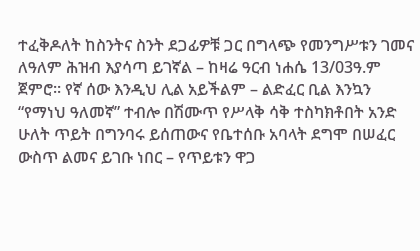ተፈቅዶለት ከስንትና ስንት ደጋፊዎቹ ጋር በግላጭ የመንግሥቱን ገመና ለዓለም ሕዝብ እያሳጣ ይገኛል – ከዛሬ ዓርብ ነሐሴ 13/03ዓ.ም ጀምሮ፡፡ የኛ ሰው እንዲህ ሊል አይችልም – ልድፈር ቢል እንኳን “የማነህ ዓለመኛ” ተብሎ በሽሙጥ የሥላቅ ሳቅ ተስካክቶበት አንድ ሁለት ጥይት በግንባሩ ይሰጠውና የቤተሰቡ አባላት ደግሞ በሠፈር ውስጥ ልመና ይገቡ ነበር – የጥይቱን ዋጋ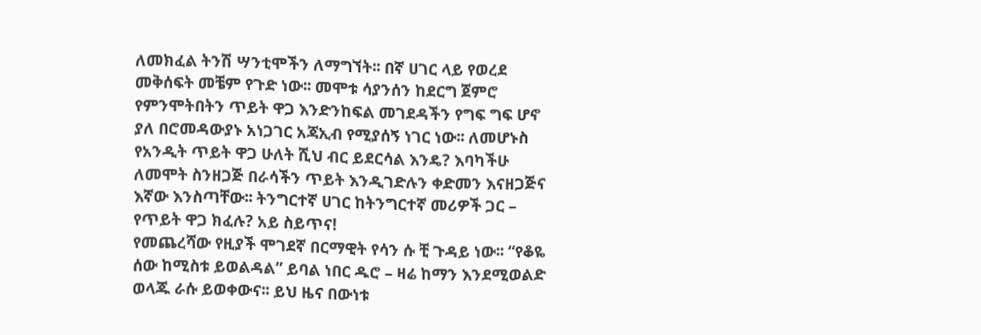ለመክፈል ትንሽ ሣንቲሞችን ለማግኘት፡፡ በኛ ሀገር ላይ የወረደ መቅሰፍት መቼም የጉድ ነው፡፡ መሞቱ ሳያንሰን ከደርግ ጀምሮ የምንሞትበትን ጥይት ዋጋ እንድንከፍል መገደዳችን የግፍ ግፍ ሆኖ ያለ በሮመዳውያኑ አነጋገር አጃኢብ የሚያሰኝ ነገር ነው፡፡ ለመሆኑስ የአንዲት ጥይት ዋጋ ሁለት ሺህ ብር ይደርሳል እንዴ? እባካችሁ ለመሞት ስንዘጋጅ በራሳችን ጥይት እንዲገድሉን ቀድመን እናዘጋጅና እኛው እንስጣቸው፡፡ ትንግርተኛ ሀገር ከትንግርተኛ መሪዎች ጋር – የጥይት ዋጋ ክፈሉ? አይ ስይጥና!
የመጨረሻው የዚያች ሞገደኛ በርማዊት የሳን ሱ ቺ ጉዳይ ነው፡፡ “የቆዬ ሰው ከሚስቱ ይወልዳል” ይባል ነበር ዱሮ – ዛሬ ከማን እንደሚወልድ ወላጁ ራሱ ይወቀውና፡፡ ይህ ዜና በውነቱ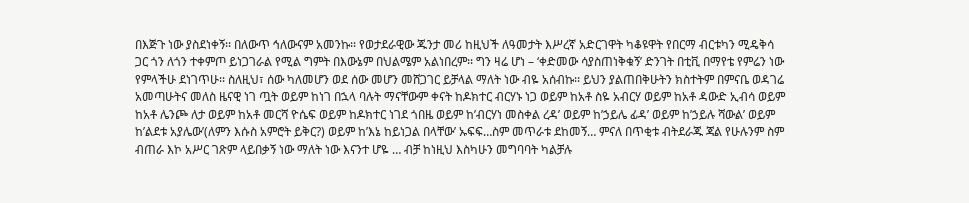በእጅጉ ነው ያስደነቀኝ፡፡ በለውጥ ኅለውናም አመንኩ፡፡ የወታደራዊው ጁንታ መሪ ከዚህች ለዓመታት እሥረኛ አድርገዋት ካቆዩዋት የበርማ ብርቱካን ሚዴቅሳ ጋር ጎን ለጎን ተቀምጦ ይነጋገራል የሚል ግምት በእውኔም በህልሜም አልነበረም፡፡ ግን ዛሬ ሆነ – ‘ቀድመው ሳያስጠነቅቁኝ’ ድንገት በቲቪ በማየቴ የምሬን ነው የምላችሁ ደነገጥሁ፡፡ ስለዚህ፣ ሰው ካለመሆን ወደ ሰው መሆን መሸጋገር ይቻላል ማለት ነው ብዬ አሰብኩ፡፡ ይህን ያልጠበቅሁትን ክስተትም በምናቤ ወዳገሬ አመጣሁትና መለስ ዜናዊ ነገ ጧት ወይም ከነገ በኋላ ባሉት ማናቸውም ቀናት ከዶክተር ብርሃኑ ነጋ ወይም ከአቶ ስዬ አብርሃ ወይም ከአቶ ዳውድ ኢብሳ ወይም ከአቶ ሌንጮ ለታ ወይም ከአቶ መርሻ ዮሴፍ ወይም ከዶክተር ነገደ ጎበዜ ወይም ከ’ብርሃነ መስቀል ረዳ’ ወይም ከ’ኃይሌ ፊዳ’ ወይም ከ’ኃይሉ ሻውል’ ወይም ከ’ልደቱ አያሌው’(ለምን እሱስ አምሮት ይቅር?) ወይም ከ’እኔ ከይነጋል በላቸው’ ኡፍፍ…ስም መጥራቱ ደከመኝ… ምናለ በጥቂቱ ብትደራጁ ጃል የሁሉንም ስም ብጠራ እኮ አሥር ገጽም ላይበቃኝ ነው ማለት ነው እናንተ ሆዬ … ብቻ ከነዚህ እስካሁን መግባባት ካልቻሉ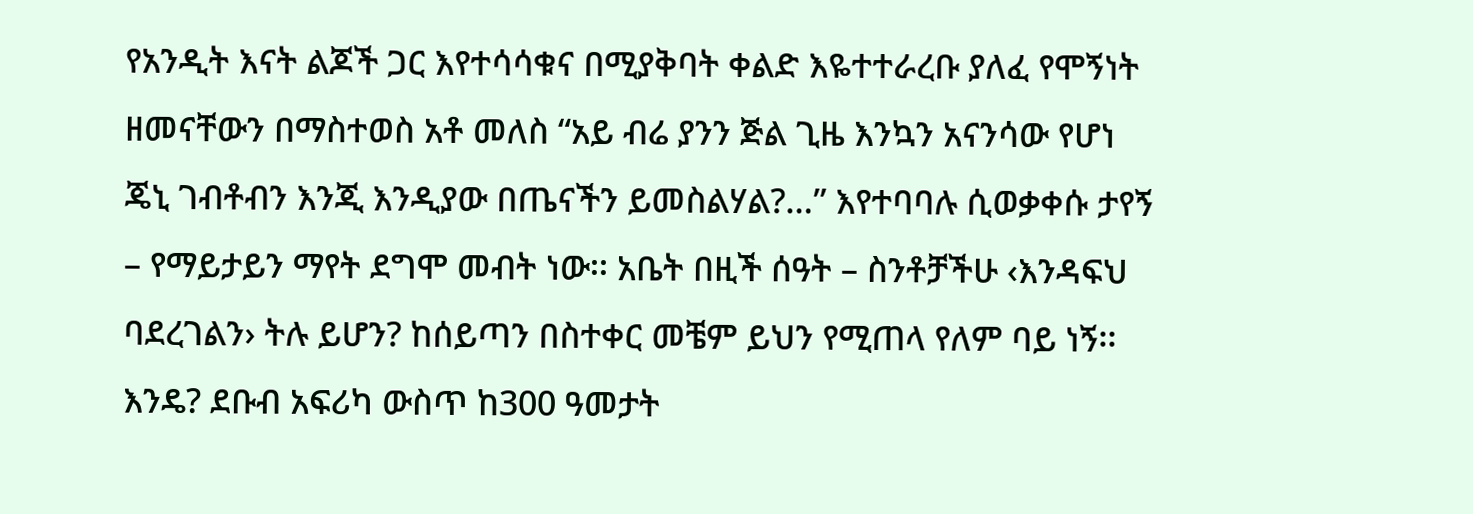የአንዲት እናት ልጆች ጋር እየተሳሳቁና በሚያቅባት ቀልድ እዬተተራረቡ ያለፈ የሞኝነት ዘመናቸውን በማስተወስ አቶ መለስ “አይ ብሬ ያንን ጅል ጊዜ እንኳን አናንሳው የሆነ ጄኒ ገብቶብን እንጂ እንዲያው በጤናችን ይመስልሃል?…” እየተባባሉ ሲወቃቀሱ ታየኝ – የማይታይን ማየት ደግሞ መብት ነው፡፡ አቤት በዚች ሰዓት – ስንቶቻችሁ ‹እንዳፍህ ባደረገልን› ትሉ ይሆን? ከሰይጣን በስተቀር መቼም ይህን የሚጠላ የለም ባይ ነኝ፡፡ እንዴ? ደቡብ አፍሪካ ውስጥ ከ300 ዓመታት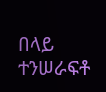በላይ ተንሠራፍቶ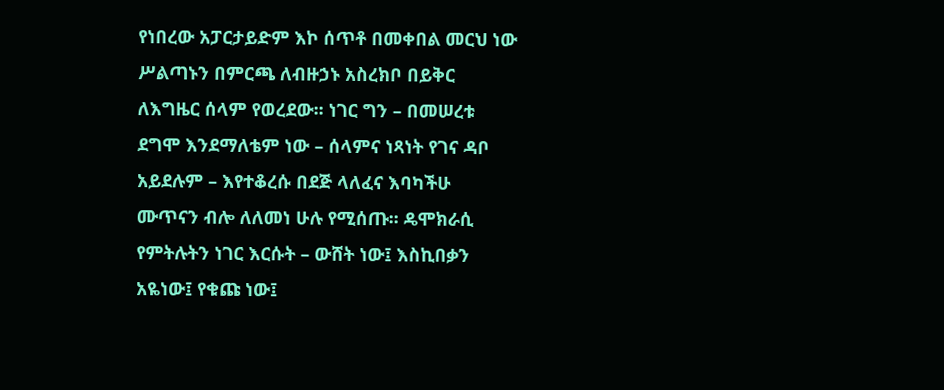የነበረው አፓርታይድም እኮ ሰጥቶ በመቀበል መርህ ነው ሥልጣኑን በምርጫ ለብዙኃኑ አስረክቦ በይቅር ለእግዜር ሰላም የወረደው፡፡ ነገር ግን – በመሠረቱ ደግሞ እንደማለቴም ነው – ሰላምና ነጻነት የገና ዳቦ አይደሉም – እየተቆረሱ በደጅ ላለፈና እባካችሁ ሙጥናን ብሎ ለለመነ ሁሉ የሚሰጡ፡፡ ዴሞክራሲ የምትሉትን ነገር እርሱት – ውሸት ነው፤ እስኪበቃን አዬነው፤ የቁጩ ነው፤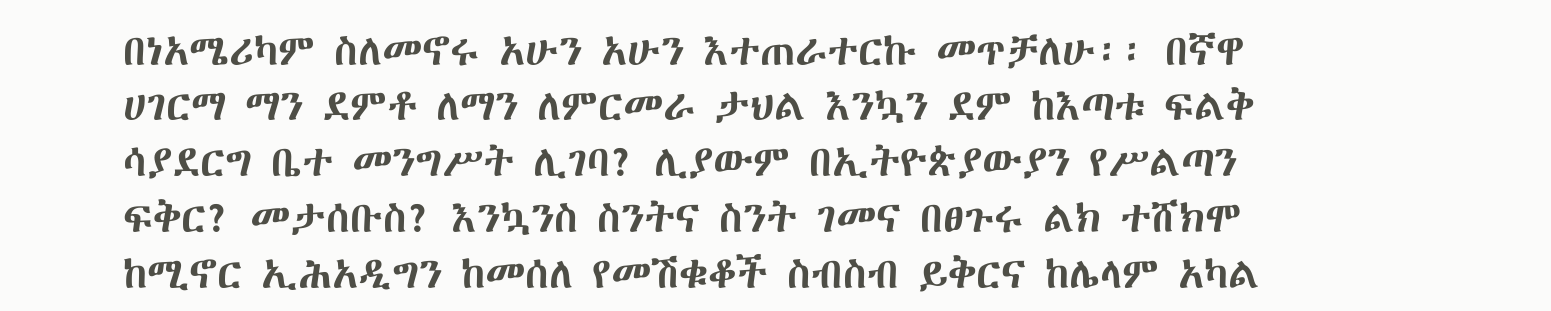በነአሜሪካም ስለመኖሩ አሁን አሁን እተጠራተርኩ መጥቻለሁ፡፡ በኛዋ ሀገርማ ማን ደምቶ ለማን ለምርመራ ታህል እንኳን ደም ከእጣቱ ፍልቅ ሳያደርግ ቤተ መንግሥት ሊገባ? ሊያውም በኢትዮጵያውያን የሥልጣን ፍቅር? መታሰቡስ? እንኳንስ ስንትና ስንት ገመና በፀጉሩ ልክ ተሸክሞ ከሚኖር ኢሕአዲግን ከመሰለ የመሽቁቆች ስብስብ ይቅርና ከሌላም አካል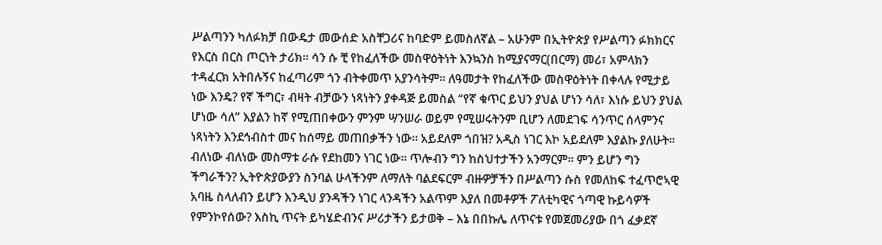ሥልጣንን ካለፉክቻ በውዴታ መውሰድ አስቸጋሪና ከባድም ይመስለኛል – አሁንም በኢትዮጵያ የሥልጣን ፉክክርና የእርስ በርስ ጦርነት ታሪክ፡፡ ሳን ሱ ቺ የከፈለችው መስዋዕትነት እንኳንስ ከሚያናማር(በርማ) መሪ፣ አምላክን ተዳፈርክ አትበሉኝና ከፈጣሪም ጎን ብትቀመጥ አያንሳትም፡፡ ለዓመታት የከፈለችው መስዋዕትነት በቀላሉ የሚታይ ነው እንዴ? የኛ ችግር፣ ብዛት ብቻውን ነጻነትን ያቀዳጅ ይመስል “የኛ ቁጥር ይህን ያህል ሆነን ሳለ፣ እነሱ ይህን ያህል ሆነው ሳለ” እያልን ከኛ የሚጠበቀውን ምንም ሣንሠራ ወይም የሚሠሩትንም ቢሆን ለመደገፍ ሳንጥር ሰላምንና ነጻነትን እንደኅብስተ መና ከሰማይ መጠበቃችን ነው፡፡ አይደለም ጎበዝ? አዲስ ነገር እኮ አይደለም እያልኩ ያለሁት፡፡ ብለነው ብለነው መስማቱ ራሱ የደከመን ነገር ነው፡፡ ጥሎብን ግን ከስህተታችን አንማርም፡፡ ምን ይሆን ግን ችግራችን? ኢትዮጵያውያን ስንባል ሁላችንም ለማለት ባልደፍርም ብዙዎቻችን በሥልጣን ሱስ የመለከፍ ተፈጥሮኣዊ አባዜ ስላለብን ይሆን እንዲህ ያንዳችን ነገር ላንዳችን አልጥም እያለ በመቶዎች ፖለቲካዊና ጎጣዊ ኩይሳዎች የምንኮየሰው? እስኪ ጥናት ይካሄድብንና ሥሪታችን ይታወቅ – እኔ በበኩሌ ለጥናቱ የመጀመሪያው በጎ ፈቃደኛ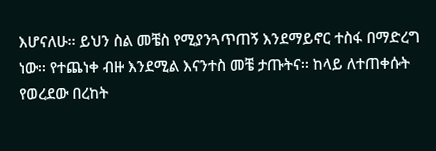እሆናለሁ፡፡ ይህን ስል መቼስ የሚያንጓጥጠኝ እንደማይኖር ተስፋ በማድረግ ነው፡፡ የተጨነቀ ብዙ እንደሚል እናንተስ መቼ ታጡትና፡፡ ከላይ ለተጠቀሱት የወረደው በረከት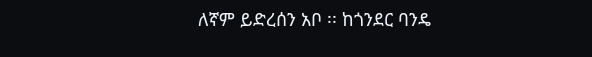ለኛም ይድረሰን አቦ ፡፡ ከጎንደር ባንዴ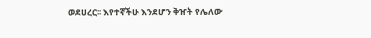ወደሀረር፡፡ እየተኛችሁ እንደሆን ቅዠት የሌለው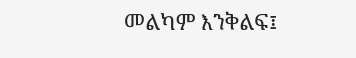መልካም እንቅልፍ፤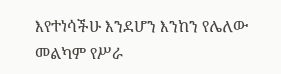እየተነሳችሁ እንደሆን እንከን የሌለው መልካም የሥራ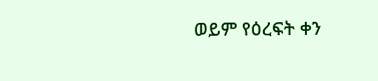ወይም የዕረፍት ቀን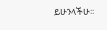ይሁንላችሁ፡፡